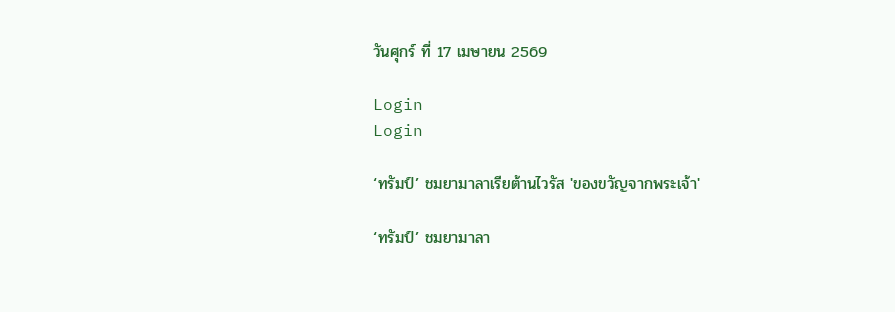วันศุกร์ ที่ 17 เมษายน 2569

Login
Login

‘ทรัมป์’ ชมยามาลาเรียต้านไวรัส 'ของขวัญจากพระเจ้า'

‘ทรัมป์’ ชมยามาลา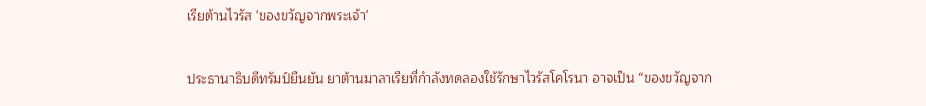เรียต้านไวรัส 'ของขวัญจากพระเจ้า'

ประธานาธิบดีทรัมป์ยืนยัน ยาต้านมาลาเรียที่กำลังทดลองใช้รักษาไวรัสโคโรนา อาจเป็น “ของขวัญจาก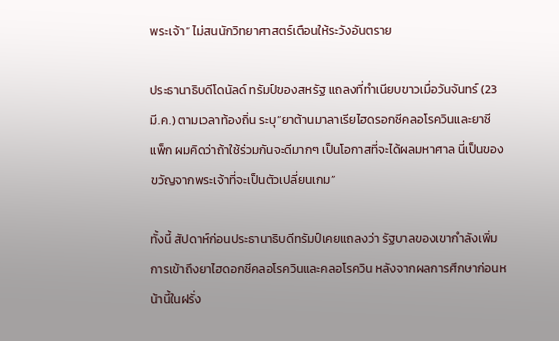พระเจ้า” ไม่สนนักวิทยาศาสตร์เตือนให้ระวังอันตราย

ประธานาธิบดีโดนัลด์ ทรัมป์ของสหรัฐ แถลงที่ทำเนียบขาวเมื่อวันจันทร์ (23 มี.ค.) ตามเวลาท้องถิ่น ระบุ“ยาต้านมาลาเรียไฮดรอกซีคลอโรควินและยาซีแพ็ก ผมคิดว่าถ้าใช้ร่วมกันจะดีมากๆ เป็นโอกาสที่จะได้ผลมหาศาล นี่เป็นของขวัญจากพระเจ้าที่จะเป็นตัวเปลี่ยนเกม”

ทั้งนี้ สัปดาห์ก่อนประธานาธิบดีทรัมป์เคยแถลงว่า รัฐบาลของเขากำลังเพิ่มการเข้าถึงยาไฮดอกซีคลอโรควินและคลอโรควิน หลังจากผลการศึกษาก่อนหน้านี้ในฝรั่ง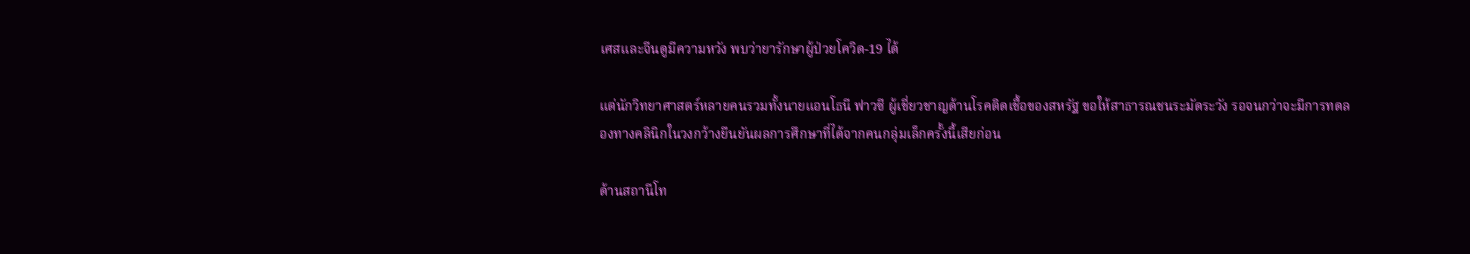เศสและจีนดูมีความหวัง พบว่ายารักษาผู้ป่วยโควิด-19 ได้

แต่นักวิทยาศาสตร์หลายคนรวมทั้งนายแอนโธนี ฟาวซี ผู้เชี่ยวชาญด้านโรคติดเชื้อของสหรัฐ ขอให้สาธารณชนระมัดระวัง รอจนกว่าจะมีการทดลองทางคลินิกในวงกว้างยืนยันผลการศึกษาที่ได้จากคนกลุ่มเล็กครั้งนี้เสียก่อน

ด้านสถานีโท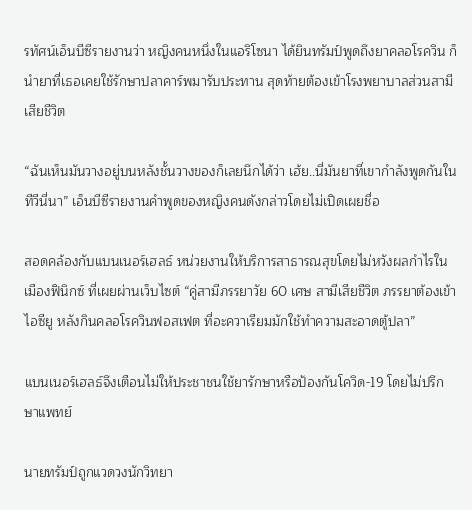รทัศน์เอ็นบีซีรายงานว่า หญิงคนหนึ่งในแอริโซนา ได้ยินทรัมป์พูดถึงยาคลอโรควิน ก็นำยาที่เธอเคยใช้รักษาปลาคาร์พมารับประทาน สุดท้ายต้องเข้าโรงพยาบาลส่วนสามีเสียชีวิต

“ฉันเห็นมันวางอยู่บนหลังชั้นวางของก็เลยนึกได้ว่า เฮ้ย..นี่มันยาที่เขากำลังพูดกันในทีวีนี่นา” เอ็นบีซีรายงานคำพูดของหญิงคนดังกล่าวโดยไม่เปิดเผยชื่อ

สอดคล้องกับแบนเนอร์เฮลธ์ หน่วยงานให้บริการสาธารณสุขโดยไม่หวังผลกำไรในเมืองฟินิกซ์ ที่เผยผ่านเว็บไซต์ “คู่สามีภรรยาวัย 60 เศษ สามีเสียชีวิต ภรรยาต้องเข้าไอซียู หลังกินคลอโรควินฟอสเฟต ที่อะควาเรียมมักใช้ทำความสะอาดตู้ปลา”

แบนเนอร์เฮลธ์จึงเตือนไม่ให้ประชาชนใช้ยารักษาหรือป้องกันโควิด-19 โดยไม่ปรึกษาแพทย์

นายทรัมป์ถูกแวดวงนักวิทยา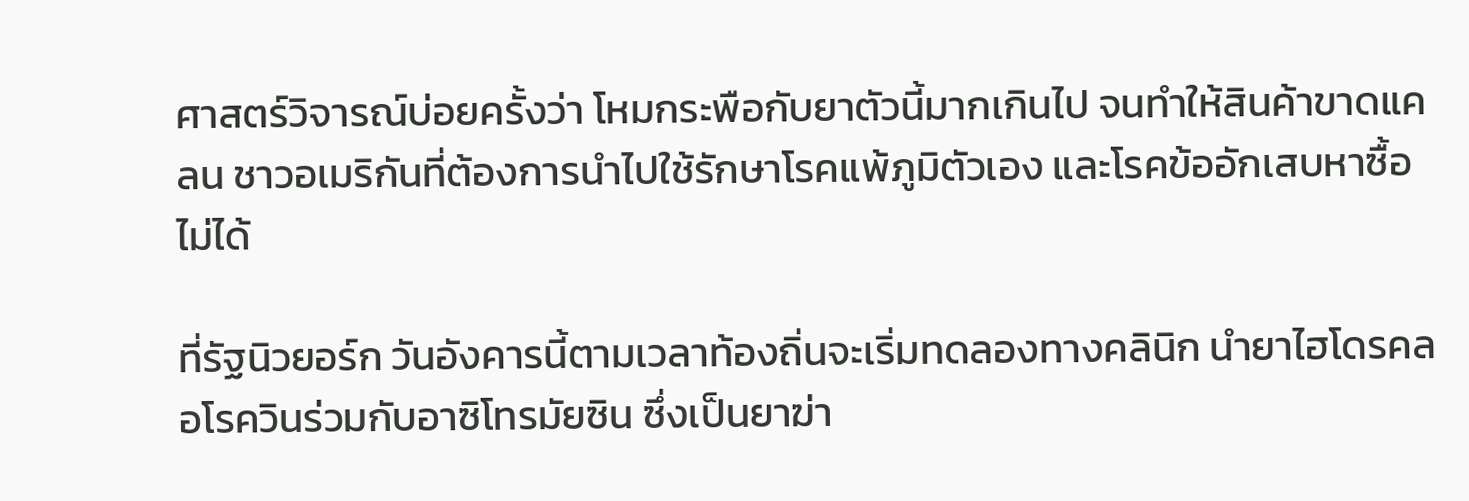ศาสตร์วิจารณ์บ่อยครั้งว่า โหมกระพือกับยาตัวนี้มากเกินไป จนทำให้สินค้าขาดแคลน ชาวอเมริกันที่ต้องการนำไปใช้รักษาโรคแพ้ภูมิตัวเอง และโรคข้ออักเสบหาซื้อไม่ได้

ที่รัฐนิวยอร์ก วันอังคารนี้ตามเวลาท้องถิ่นจะเริ่มทดลองทางคลินิก นำยาไฮโดรคลอโรควินร่วมกับอาซิโทรมัยซิน ซึ่งเป็นยาฆ่า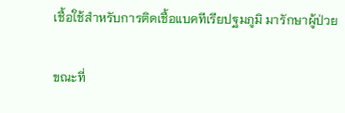เชื้อใช้สำหรับการติดเชื้อแบคทีเรียปฐมภูมิ มารักษาผู้ป่วย

ขณะที่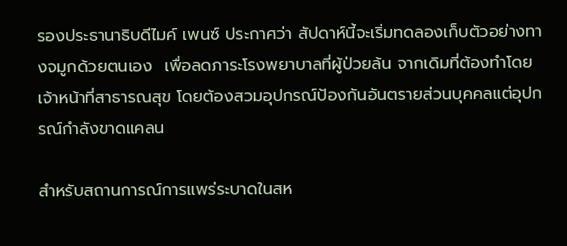รองประธานาธิบดีไมค์ เพนซ์ ประกาศว่า สัปดาห์นี้จะเริ่มทดลองเก็บตัวอย่างทางจมูกด้วยตนเอง  เพื่อลดภาระโรงพยาบาลที่ผู้ป่วยล้น จากเดิมที่ต้องทำโดยเจ้าหน้าที่สาธารณสุข โดยต้องสวมอุปกรณ์ป้องกันอันตรายส่วนบุคคลแต่อุปกรณ์กำลังขาดแคลน

สำหรับสถานการณ์การแพร่ระบาดในสห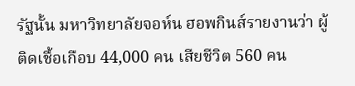รัฐนั้น มหาวิทยาลัยจอห์น ฮอพกินส์รายงานว่า ผู้ติดเชื้อเกือบ 44,000 คน เสียชีวิต 560 คน